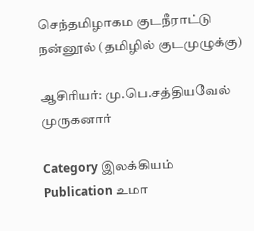செந்தமிழாகம குடநீராட்டு நன்னூல் (தமிழில் குடமுழுக்கு)

ஆசிரியர்: மு.பெ.சத்தியவேல் முருகனார்

Category இலக்கியம்
Publication உமா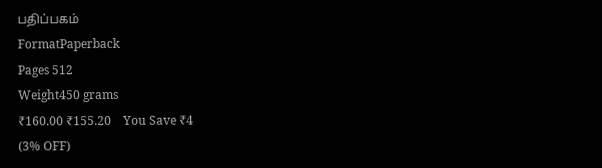பதிப்பகம்
FormatPaperback
Pages 512
Weight450 grams
₹160.00 ₹155.20    You Save ₹4
(3% OFF)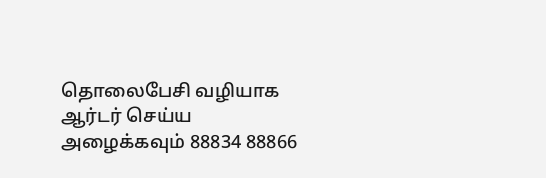தொலைபேசி வழியாக ஆர்டர் செய்ய அழைக்கவும் 88834 88866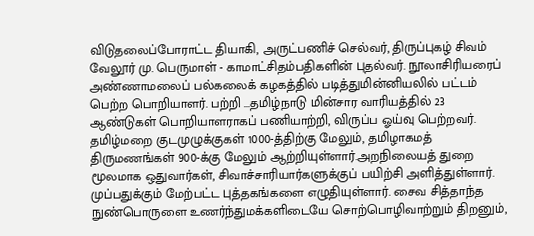விடுதலைப்போராட்ட தியாகி, அருட்பணிச் செல்வர், திருப்புகழ் சிவம் வேலூர் மு. பெருமாள் - காமாட்சிதம்பதிகளின் புதல்வர். நூலாசிரியரைப் அண்ணாமலைப் பல்கலைக் கழகத்தில் படித்துமின்னியலில் பட்டம் பெற்ற பொறியாளர். பற்றி ...தமிழ்நாடு மின்சார வாரியத்தில் 23 ஆண்டுகள் பொறியாளராகப் பணியாற்றி, விருப்ப ஓய்வு பெற்றவர். தமிழ்மறை குடமுழுக்குகள் 1000-த்திற்கு மேலும், தமிழாகமத் திருமணங்கள் 900-க்கு மேலும் ஆற்றியுள்ளார்.அறநிலையத் துறை மூலமாக ஒதுவார்கள், சிவாச்சாரியார்களுக்குப் பயிற்சி அளித்துள்ளார். முப்பதுக்கும் மேற்பட்ட புத்தகங்களை எழுதியுள்ளார். சைவ சித்தாந்த நுண்பொருளை உணர்ந்துமக்களிடையே சொற்பொழிவாற்றும் திறனும்,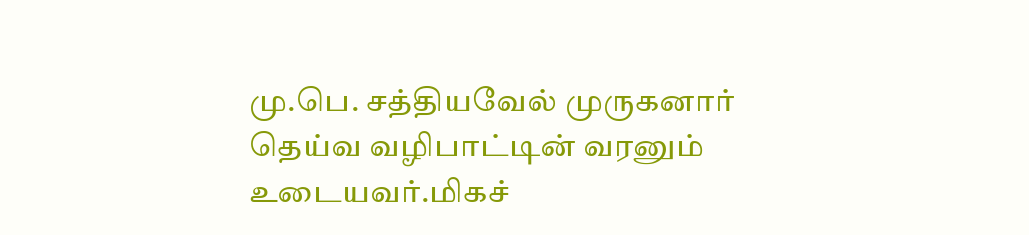மு.பெ. சத்தியவேல் முருகனார் தெய்வ வழிபாட்டின் வரனும் உடையவர்.மிகச்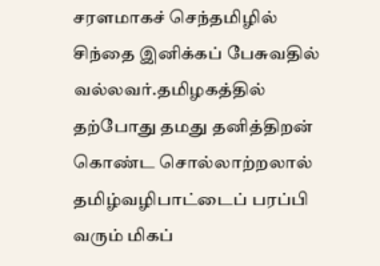சரளமாகச் செந்தமிழில் சிந்தை இனிக்கப் பேசுவதில் வல்லவர்.தமிழகத்தில் தற்போது தமது தனித்திறன் கொண்ட சொல்லாற்றலால் தமிழ்வழிபாட்டைப் பரப்பி வரும் மிகப்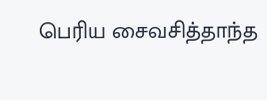பெரிய சைவசித்தாந்த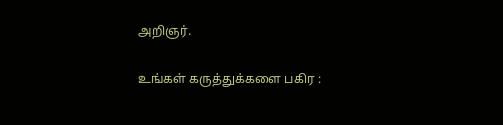அறிஞர்.

உங்கள் கருத்துக்களை பகிர :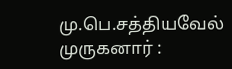மு.பெ.சத்தியவேல் முருகனார் :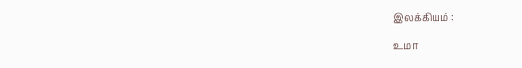இலக்கியம் :

உமா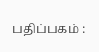பதிப்பகம் :